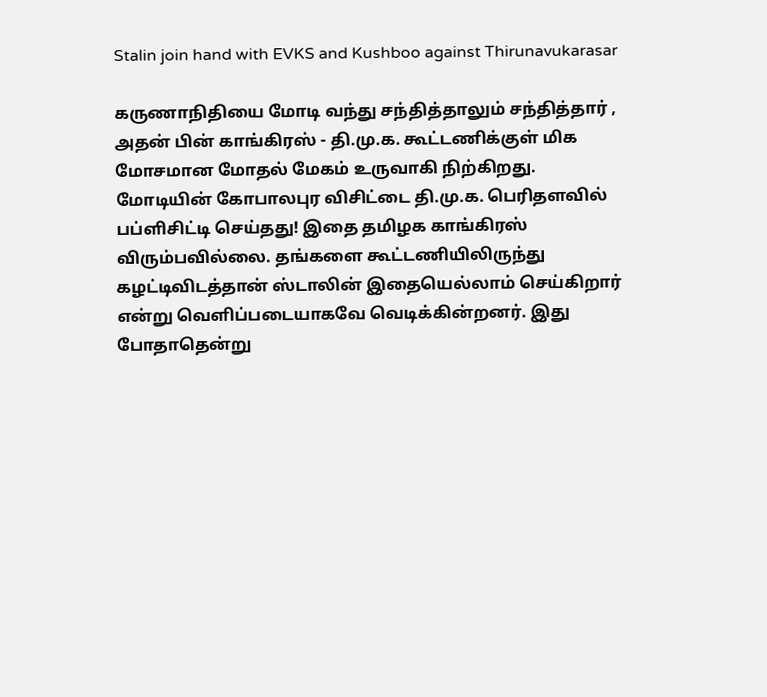Stalin join hand with EVKS and Kushboo against Thirunavukarasar

கருணாநிதியை மோடி வந்து சந்தித்தாலும் சந்தித்தார் , அதன் பின் காங்கிரஸ் - தி.மு.க. கூட்டணிக்குள் மிக மோசமான மோதல் மேகம் உருவாகி நிற்கிறது.
மோடியின் கோபாலபுர விசிட்டை தி.மு.க. பெரிதளவில் பப்ளிசிட்டி செய்தது! இதை தமிழக காங்கிரஸ் விரும்பவில்லை. தங்களை கூட்டணியிலிருந்து கழட்டிவிடத்தான் ஸ்டாலின் இதையெல்லாம் செய்கிறார் என்று வெளிப்படையாகவே வெடிக்கின்றனர். இது போதாதென்று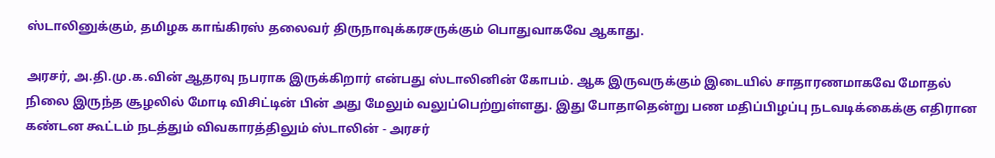ஸ்டாலினுக்கும், தமிழக காங்கிரஸ் தலைவர் திருநாவுக்கரசருக்கும் பொதுவாகவே ஆகாது.

அரசர், அ.தி.மு.க.வின் ஆதரவு நபராக இருக்கிறார் என்பது ஸ்டாலினின் கோபம். ஆக இருவருக்கும் இடையில் சாதாரணமாகவே மோதல் நிலை இருந்த சூழலில் மோடி விசிட்டின் பின் அது மேலும் வலுப்பெற்றுள்ளது. இது போதாதென்று பண மதிப்பிழப்பு நடவடிக்கைக்கு எதிரான கண்டன கூட்டம் நடத்தும் விவகாரத்திலும் ஸ்டாலின் - அரசர்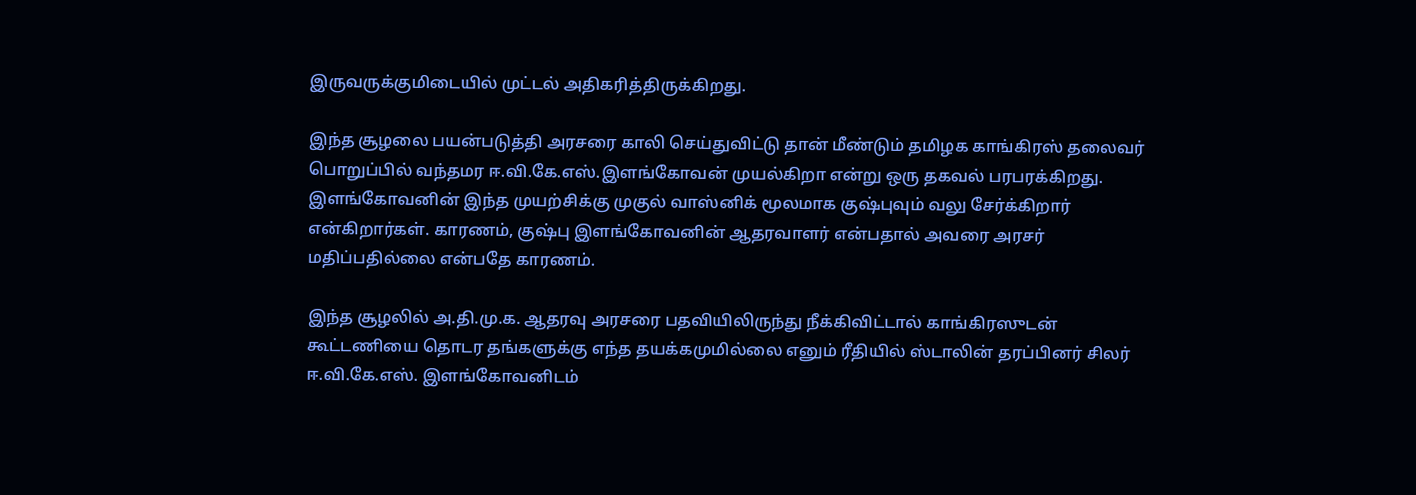இருவருக்குமிடையில் முட்டல் அதிகரித்திருக்கிறது.

இந்த சூழலை பயன்படுத்தி அரசரை காலி செய்துவிட்டு தான் மீண்டும் தமிழக காங்கிரஸ் தலைவர் பொறுப்பில் வந்தமர ஈ.வி.கே.எஸ்.இளங்கோவன் முயல்கிறா என்று ஒரு தகவல் பரபரக்கிறது. இளங்கோவனின் இந்த முயற்சிக்கு முகுல் வாஸ்னிக் மூலமாக குஷ்புவும் வலு சேர்க்கிறார் என்கிறார்கள். காரணம், குஷ்பு இளங்கோவனின் ஆதரவாளர் என்பதால் அவரை அரசர் மதிப்பதில்லை என்பதே காரணம்.

இந்த சூழலில் அ.தி.மு.க. ஆதரவு அரசரை பதவியிலிருந்து நீக்கிவிட்டால் காங்கிரஸுடன் கூட்டணியை தொடர தங்களுக்கு எந்த தயக்கமுமில்லை எனும் ரீதியில் ஸ்டாலின் தரப்பினர் சிலர் ஈ.வி.கே.எஸ். இளங்கோவனிடம்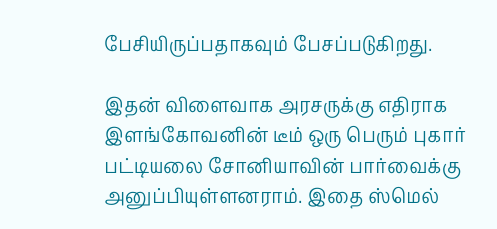பேசியிருப்பதாகவும் பேசப்படுகிறது.

இதன் விளைவாக அரசருக்கு எதிராக இளங்கோவனின் டீம் ஒரு பெரும் புகார் பட்டியலை சோனியாவின் பார்வைக்கு அனுப்பியுள்ளனராம். இதை ஸ்மெல்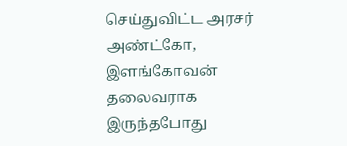செய்துவிட்ட அரசர் அண்ட்கோ, இளங்கோவன் தலைவராக இருந்தபோது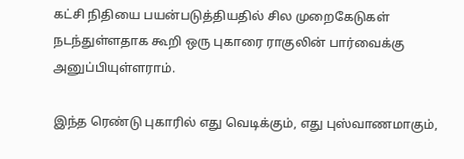கட்சி நிதியை பயன்படுத்தியதில் சில முறைகேடுகள் நடந்துள்ளதாக கூறி ஒரு புகாரை ராகுலின் பார்வைக்கு அனுப்பியுள்ளராம்.

இந்த ரெண்டு புகாரில் எது வெடிக்கும், எது புஸ்வாணமாகும்,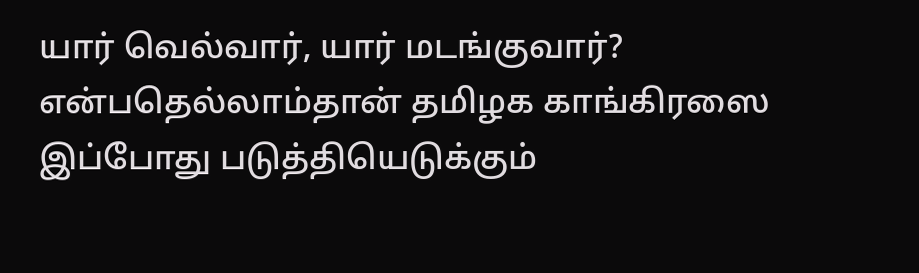யார் வெல்வார், யார் மடங்குவார்? என்பதெல்லாம்தான் தமிழக காங்கிரஸை இப்போது படுத்தியெடுக்கும்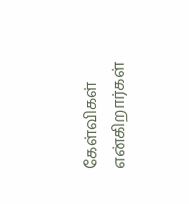கேள்விகள் என்கிறார்கள்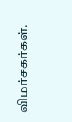விமர்சகர்கள்.